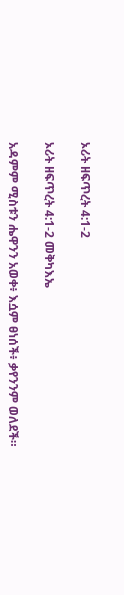ኦሪት ዘፍጥረት 4:1-2

ኦሪት ዘፍጥረት 4:1-2 መቅካእኤ

አዳምም ሚስቱን ሔዋንን አወቀ፥ እሷም ፀነሰች፥ ቃየንንም ወለደች።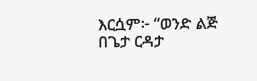እርሷም፦ “ወንድ ልጅ በጌታ ርዳታ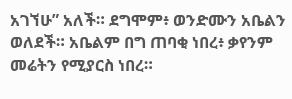አገኘሁ” አለች። ደግሞም፥ ወንድሙን አቤልን ወለደች። አቤልም በግ ጠባቂ ነበረ፥ ቃየንም መሬትን የሚያርስ ነበረ።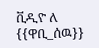ቪዲዮ ለ {{ዋቢ_ሰዉ}}